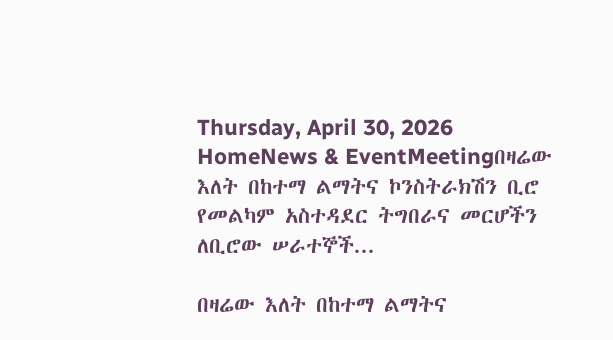Thursday, April 30, 2026
HomeNews & EventMeetingበዛሬው እለት በከተማ ልማትና ኮንስትራክሽን ቢሮ የመልካም አስተዳደር ትግበራና መርሆችን ለቢሮው ሠራተኞች...

በዛሬው እለት በከተማ ልማትና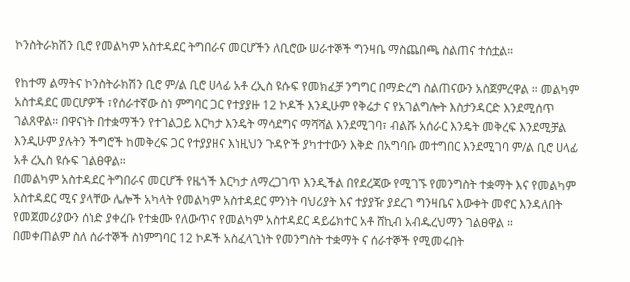ኮንስትራክሽን ቢሮ የመልካም አስተዳደር ትግበራና መርሆችን ለቢሮው ሠራተኞች ግንዛቤ ማስጨበጫ ስልጠና ተሰቷል።

የከተማ ልማትና ኮንስትራክሽን ቢሮ ም/ል ቢሮ ሀላፊ አቶ ረኢስ ዩሱፍ የመክፈቻ ንግግር በማድረግ ስልጠናውን አስጀምረዋል ። መልካም አስተዳደር መርሆዎች ፣የሰራተኛው ስነ ምግባር ጋር የተያያዙ 12 ኮዶች እንዲሁም የቅሬታ ና የአገልግሎት እስታንዳርድ እንደሚሰጥ ገልጸዋል። በዋናነት በተቋማችን የተገልጋይ እርካታ እንዴት ማሳደግና ማሻሻል እንደሚገባ፣ ብልሹ አሰራር እንዴት መቅረፍ እንደሚቻል እንዲሁም ያሉትን ችግሮች ከመቅረፍ ጋር የተያያዘና እነዚህን ጉዳዮች ያካተተውን እቅድ በአግባቡ መተግበር እንደሚገባ ም/ል ቢሮ ሀላፊ አቶ ረኢስ ዩሱፍ ገልፀዋል።
በመልካም አስተዳደር ትግበራና መርሆች የዜጎች እርካታ ለማረጋገጥ እንዲችል በየደረጃው የሚገኙ የመንግስት ተቋማት እና የመልካም አስተዳደር ሚና ያላቸው ሌሎች አካላት የመልካም አስተዳደር ምንነት ባህሪያት እና ተያያዥ ያደረገ ግንዛቤና እውቀት መኖር እንዳለበት የመጀመሪያውን ሰነድ ያቀረቡ የተቋሙ የለውጥና የመልካም አስተዳደር ዳይሬክተር አቶ ሸኪብ አብዱረህማን ገልፀዋል ።
በመቀጠልም ስለ ሰራተኞች ስነምግባር 12 ኮዶች አስፈላጊነት የመንግስት ተቋማት ና ሰራተኞች የሚመሩበት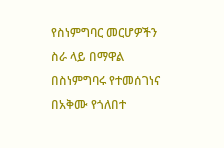የስነምግባር መርሆዎችን ስራ ላይ በማዋል በስነምግባሩ የተመሰገነና በአቅሙ የጎለበተ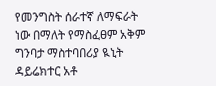የመንግስት ሰራተኛ ለማፍራት ነው በማለት የማስፈፀም አቅም ግንባታ ማስተባበሪያ ዪኒት ዳይሬክተር አቶ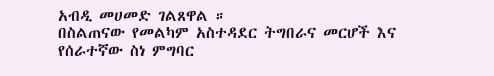አብዲ መሀመድ ገልጸዋል ።
በስልጠናው የመልካም አስተዳደር ትግበራና መርሆች እና የሰራተኛው ስነ ምግባር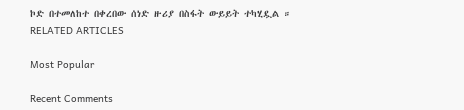ኮድ በተመለከተ በቀረበው ሰነድ ዙሪያ በስፋት ውይይት ተካሂዷል ።
RELATED ARTICLES

Most Popular

Recent Comments